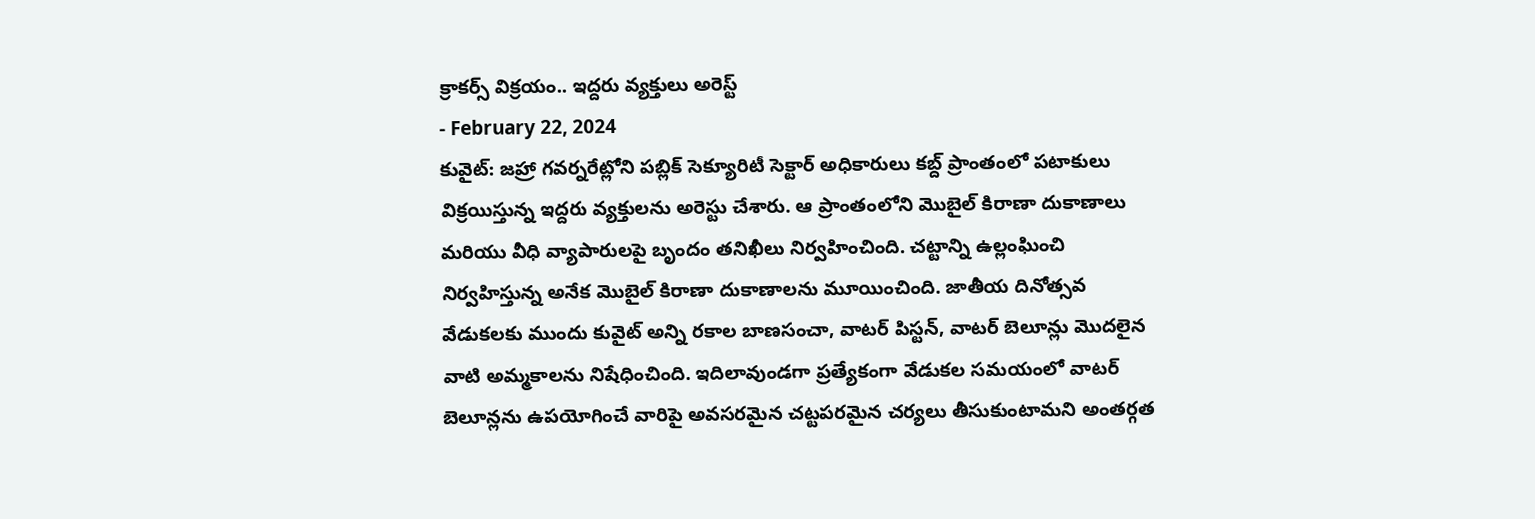క్రాకర్స్ విక్రయం.. ఇద్దరు వ్యక్తులు అరెస్ట్
- February 22, 2024
కువైట్: జహ్రా గవర్నరేట్లోని పబ్లిక్ సెక్యూరిటీ సెక్టార్ అధికారులు కబ్ద్ ప్రాంతంలో పటాకులు విక్రయిస్తున్న ఇద్దరు వ్యక్తులను అరెస్టు చేశారు. ఆ ప్రాంతంలోని మొబైల్ కిరాణా దుకాణాలు మరియు వీధి వ్యాపారులపై బృందం తనిఖీలు నిర్వహించింది. చట్టాన్ని ఉల్లంఘించి నిర్వహిస్తున్న అనేక మొబైల్ కిరాణా దుకాణాలను మూయించింది. జాతీయ దినోత్సవ వేడుకలకు ముందు కువైట్ అన్ని రకాల బాణసంచా, వాటర్ పిస్టన్, వాటర్ బెలూన్లు మొదలైన వాటి అమ్మకాలను నిషేధించింది. ఇదిలావుండగా ప్రత్యేకంగా వేడుకల సమయంలో వాటర్ బెలూన్లను ఉపయోగించే వారిపై అవసరమైన చట్టపరమైన చర్యలు తీసుకుంటామని అంతర్గత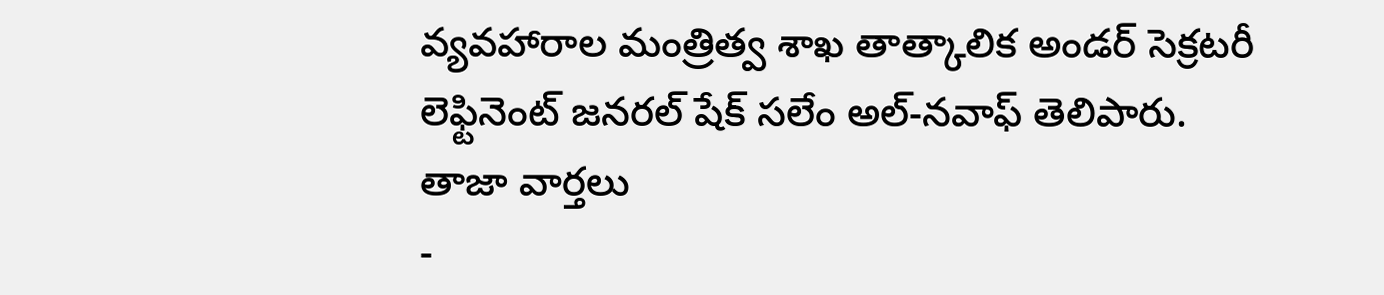వ్యవహారాల మంత్రిత్వ శాఖ తాత్కాలిక అండర్ సెక్రటరీ లెఫ్టినెంట్ జనరల్ షేక్ సలేం అల్-నవాఫ్ తెలిపారు.
తాజా వార్తలు
-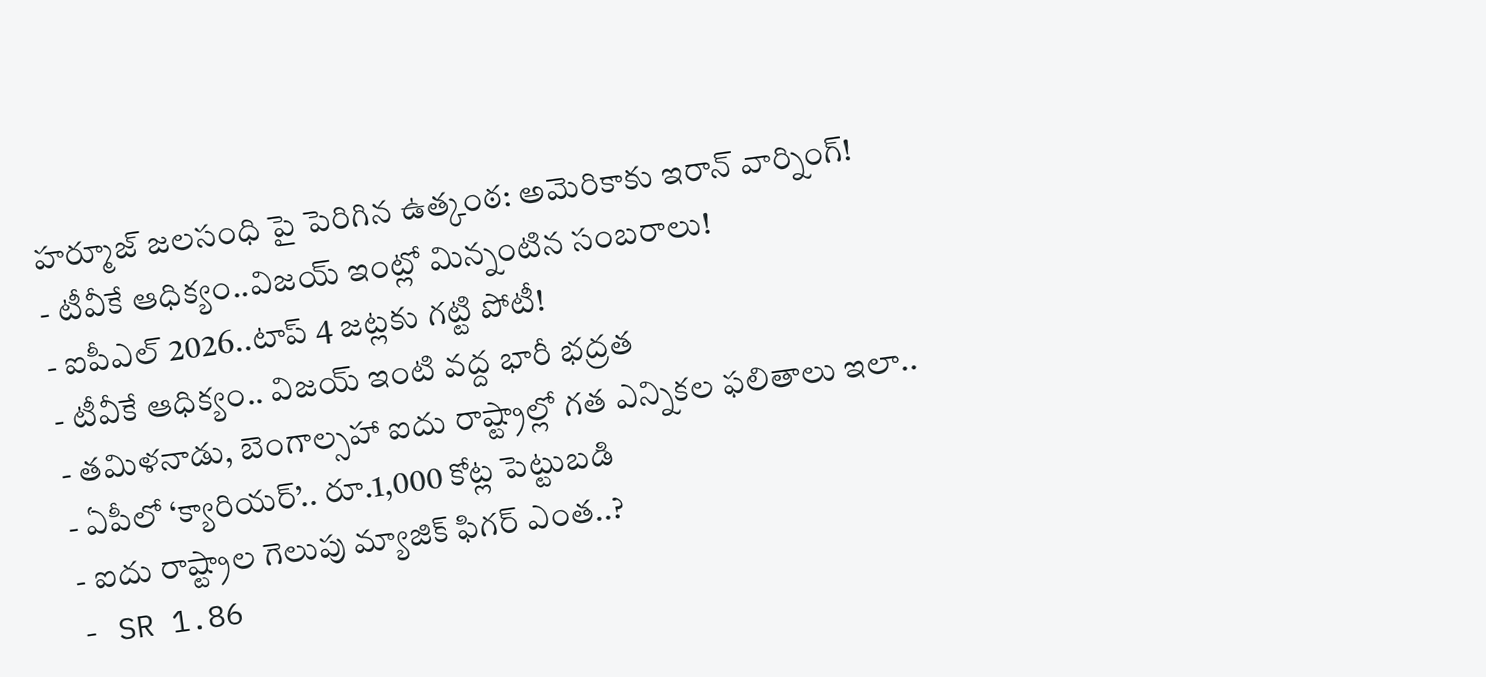హర్మూజ్ జలసంధి పై పెరిగిన ఉత్కంఠ: అమెరికాకు ఇరాన్ వార్నింగ్!
- టీవీకే ఆధిక్యం..విజయ్ ఇంట్లో మిన్నంటిన సంబరాలు!
- ఐపీఎల్ 2026..టాప్ 4 జట్లకు గట్టి పోటీ!
- టీవీకే ఆధిక్యం.. విజయ్ ఇంటి వద్ద భారీ భద్రత
- తమిళనాడు, బెంగాల్సహా ఐదు రాష్ట్రాల్లో గత ఎన్నికల ఫలితాలు ఇలా..
- ఏపీలో ‘క్యారియర్’.. రూ.1,000 కోట్ల పెట్టుబడి
- ఐదు రాష్ట్రాల గెలుపు మ్యాజిక్ ఫిగర్ ఎంత..?
- SR 1.86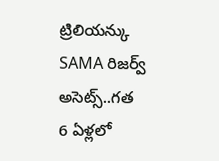ట్రిలియన్కు SAMA రిజర్వ్ అసెట్స్..గత 6 ఏళ్లలో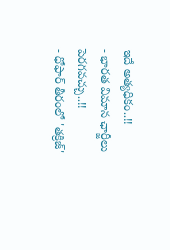ఇదే అత్యధికం..!!
- భారత విమాన ఛార్జీలు పెరగవచ్చు..!!
- ధోఫార్ తీరంలో 'తక్రిజ్'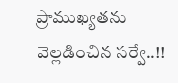ప్రాముఖ్యతను వెల్లడించిన సర్వే..!!